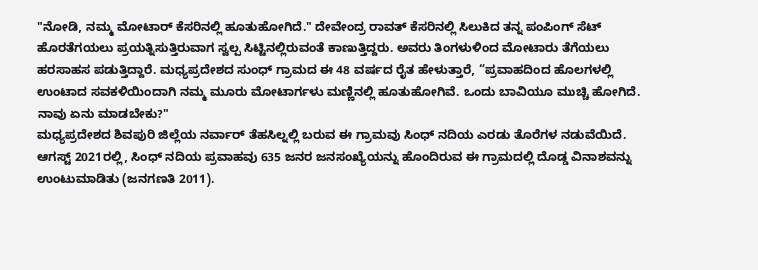"ನೋಡಿ, ನಮ್ಮ ಮೋಟಾರ್ ಕೆಸರಿನಲ್ಲಿ ಹೂತುಹೋಗಿದೆ." ದೇವೇಂದ್ರ ರಾವತ್ ಕೆಸರಿನಲ್ಲಿ ಸಿಲುಕಿದ ತನ್ನ ಪಂಪಿಂಗ್ ಸೆಟ್ ಹೊರತೆಗಯಲು ಪ್ರಯತ್ನಿಸುತ್ತಿರುವಾಗ ಸ್ವಲ್ಪ ಸಿಟ್ಟಿನಲ್ಲಿರುವಂತೆ ಕಾಣುತ್ತಿದ್ದರು. ಅವರು ತಿಂಗಳುಳಿಂದ ಮೋಟಾರು ತೆಗೆಯಲು ಹರಸಾಹಸ ಪಡುತ್ತಿದ್ದಾರೆ. ಮಧ್ಯಪ್ರದೇಶದ ಸುಂಧ್ ಗ್ರಾಮದ ಈ 48 ವರ್ಷದ ರೈತ ಹೇಳುತ್ತಾರೆ, “ಪ್ರವಾಹದಿಂದ ಹೊಲಗಳಲ್ಲಿ ಉಂಟಾದ ಸವಕಳಿಯಿಂದಾಗಿ ನಮ್ಮ ಮೂರು ಮೋಟಾರ್ಗಳು ಮಣ್ಣಿನಲ್ಲಿ ಹೂತುಹೋಗಿವೆ. ಒಂದು ಬಾವಿಯೂ ಮುಚ್ಚಿ ಹೋಗಿದೆ. ನಾವು ಏನು ಮಾಡಬೇಕು?"
ಮಧ್ಯಪ್ರದೇಶದ ಶಿವಪುರಿ ಜಿಲ್ಲೆಯ ನರ್ವಾರ್ ತೆಹಸಿಲ್ನಲ್ಲಿ ಬರುವ ಈ ಗ್ರಾಮವು ಸಿಂಧ್ ನದಿಯ ಎರಡು ತೊರೆಗಳ ನಡುವೆಯಿದೆ. ಆಗಸ್ಟ್ 2021ರಲ್ಲಿ, ಸಿಂಧ್ ನದಿಯ ಪ್ರವಾಹವು 635 ಜನರ ಜನಸಂಖ್ಯೆಯನ್ನು ಹೊಂದಿರುವ ಈ ಗ್ರಾಮದಲ್ಲಿ ದೊಡ್ಡ ವಿನಾಶವನ್ನು ಉಂಟುಮಾಡಿತು (ಜನಗಣತಿ 2011).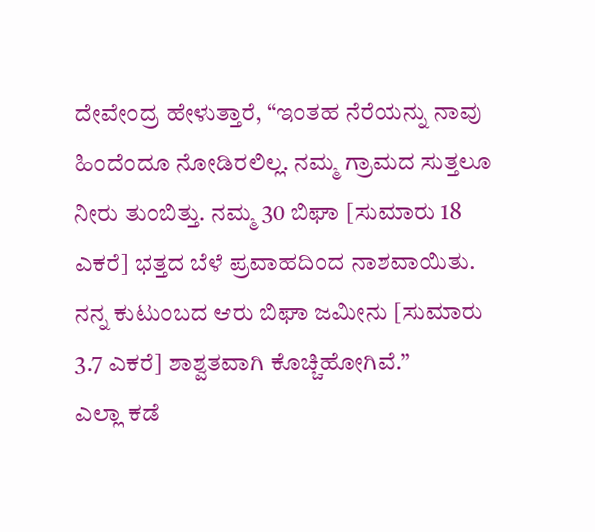ದೇವೇಂದ್ರ ಹೇಳುತ್ತಾರೆ, “ಇಂತಹ ನೆರೆಯನ್ನು ನಾವು ಹಿಂದೆಂದೂ ನೋಡಿರಲಿಲ್ಲ. ನಮ್ಮ ಗ್ರಾಮದ ಸುತ್ತಲೂ ನೀರು ತುಂಬಿತ್ತು. ನಮ್ಮ 30 ಬಿಘಾ [ಸುಮಾರು 18 ಎಕರೆ] ಭತ್ತದ ಬೆಳೆ ಪ್ರವಾಹದಿಂದ ನಾಶವಾಯಿತು. ನನ್ನ ಕುಟುಂಬದ ಆರು ಬಿಘಾ ಜಮೀನು [ಸುಮಾರು 3.7 ಎಕರೆ] ಶಾಶ್ವತವಾಗಿ ಕೊಚ್ಚಿಹೋಗಿವೆ.”
ಎಲ್ಲಾ ಕಡೆ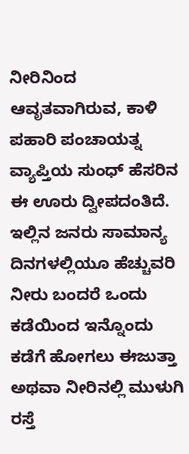ನೀರಿನಿಂದ ಆವೃತವಾಗಿರುವ, ಕಾಳಿ ಪಹಾರಿ ಪಂಚಾಯತ್ನ ವ್ಯಾಪ್ತಿಯ ಸುಂಧ್ ಹೆಸರಿನ ಈ ಊರು ದ್ವೀಪದಂತಿದೆ. ಇಲ್ಲಿನ ಜನರು ಸಾಮಾನ್ಯ ದಿನಗಳಲ್ಲಿಯೂ ಹೆಚ್ಚುವರಿ ನೀರು ಬಂದರೆ ಒಂದು ಕಡೆಯಿಂದ ಇನ್ನೊಂದು ಕಡೆಗೆ ಹೋಗಲು ಈಜುತ್ತಾ ಅಥವಾ ನೀರಿನಲ್ಲಿ ಮುಳುಗಿ ರಸ್ತೆ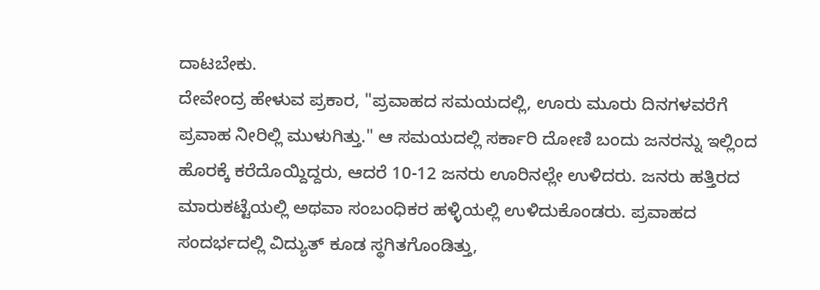ದಾಟಬೇಕು.
ದೇವೇಂದ್ರ ಹೇಳುವ ಪ್ರಕಾರ, "ಪ್ರವಾಹದ ಸಮಯದಲ್ಲಿ, ಊರು ಮೂರು ದಿನಗಳವರೆಗೆ ಪ್ರವಾಹ ನೀರಿಲ್ಲಿ ಮುಳುಗಿತ್ತು." ಆ ಸಮಯದಲ್ಲಿ ಸರ್ಕಾರಿ ದೋಣಿ ಬಂದು ಜನರನ್ನು ಇಲ್ಲಿಂದ ಹೊರಕ್ಕೆ ಕರೆದೊಯ್ದಿದ್ದರು, ಆದರೆ 10-12 ಜನರು ಊರಿನಲ್ಲೇ ಉಳಿದರು. ಜನರು ಹತ್ತಿರದ ಮಾರುಕಟ್ಟೆಯಲ್ಲಿ ಅಥವಾ ಸಂಬಂಧಿಕರ ಹಳ್ಳಿಯಲ್ಲಿ ಉಳಿದುಕೊಂಡರು. ಪ್ರವಾಹದ ಸಂದರ್ಭದಲ್ಲಿ ವಿದ್ಯುತ್ ಕೂಡ ಸ್ಥಗಿತಗೊಂಡಿತ್ತು,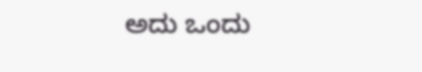ಅದು ಒಂದು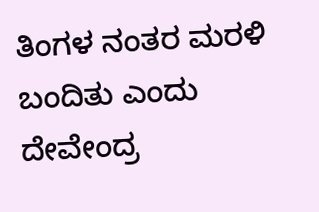ತಿಂಗಳ ನಂತರ ಮರಳಿ ಬಂದಿತು ಎಂದು ದೇವೇಂದ್ರ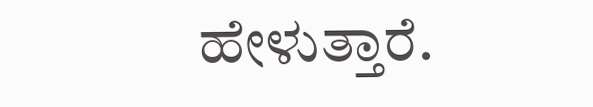ಹೇಳುತ್ತಾರೆ.